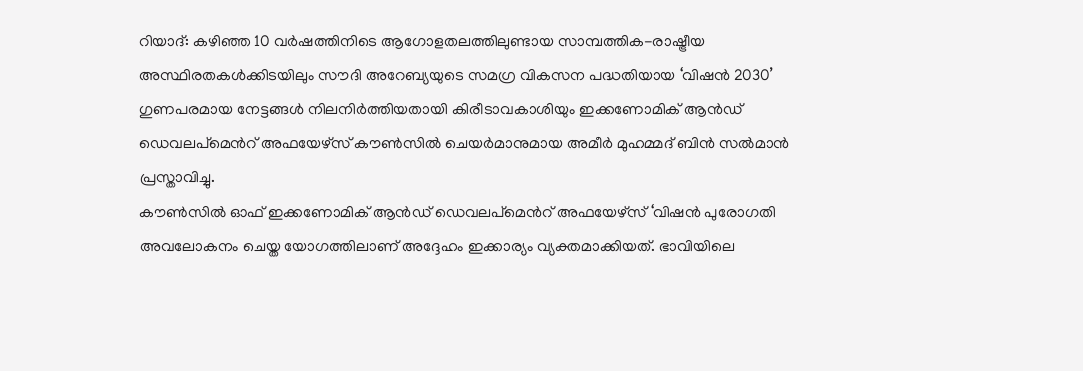റിയാദ്: കഴിഞ്ഞ 10 വർഷത്തിനിടെ ആഗോളതലത്തിലുണ്ടായ സാമ്പത്തിക-രാഷ്ട്രീയ അസ്ഥിരതകൾക്കിടയിലും സൗദി അറേബ്യയുടെ സമഗ്ര വികസന പദ്ധതിയായ ‘വിഷൻ 2030’ ഗുണപരമായ നേട്ടങ്ങൾ നിലനിർത്തിയതായി കിരീടാവകാശിയും ഇക്കണോമിക് ആൻഡ് ഡെവലപ്മെൻറ് അഫയേഴ്സ് കൗൺസിൽ ചെയർമാനുമായ അമീർ മുഹമ്മദ് ബിൻ സൽമാൻ പ്രസ്താവിച്ചു.
കൗൺസിൽ ഓഫ് ഇക്കണോമിക് ആൻഡ് ഡെവലപ്മെൻറ് അഫയേഴ്സ് ‘വിഷൻ പുരോഗതി അവലോകനം ചെയ്ത യോഗത്തിലാണ് അദ്ദേഹം ഇക്കാര്യം വ്യക്തമാക്കിയത്. ഭാവിയിലെ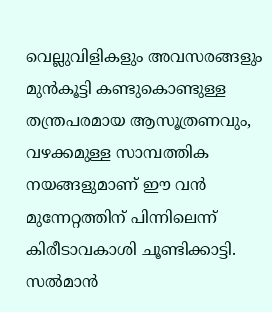വെല്ലുവിളികളും അവസരങ്ങളും മുൻകൂട്ടി കണ്ടുകൊണ്ടുള്ള തന്ത്രപരമായ ആസൂത്രണവും, വഴക്കമുള്ള സാമ്പത്തിക നയങ്ങളുമാണ് ഈ വൻ മുന്നേറ്റത്തിന് പിന്നിലെന്ന് കിരീടാവകാശി ചൂണ്ടിക്കാട്ടി. സൽമാൻ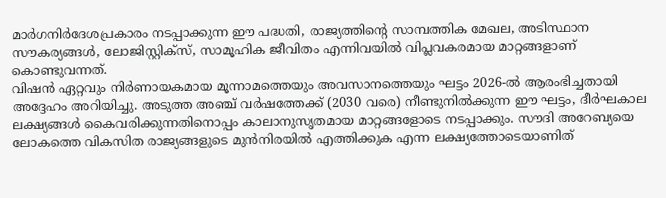മാർഗനിർദേശപ്രകാരം നടപ്പാക്കുന്ന ഈ പദ്ധതി, രാജ്യത്തിന്റെ സാമ്പത്തിക മേഖല, അടിസ്ഥാന സൗകര്യങ്ങൾ, ലോജിസ്റ്റിക്സ്, സാമൂഹിക ജീവിതം എന്നിവയിൽ വിപ്ലവകരമായ മാറ്റങ്ങളാണ് കൊണ്ടുവന്നത്.
വിഷൻ ഏറ്റവും നിർണായകമായ മൂന്നാമത്തെയും അവസാനത്തെയും ഘട്ടം 2026-ൽ ആരംഭിച്ചതായി അദ്ദേഹം അറിയിച്ചു. അടുത്ത അഞ്ച് വർഷത്തേക്ക് (2030 വരെ) നീണ്ടുനിൽക്കുന്ന ഈ ഘട്ടം, ദീർഘകാല ലക്ഷ്യങ്ങൾ കൈവരിക്കുന്നതിനൊപ്പം കാലാനുസൃതമായ മാറ്റങ്ങളോടെ നടപ്പാക്കും. സൗദി അറേബ്യയെ ലോകത്തെ വികസിത രാജ്യങ്ങളുടെ മുൻനിരയിൽ എത്തിക്കുക എന്ന ലക്ഷ്യത്തോടെയാണിത്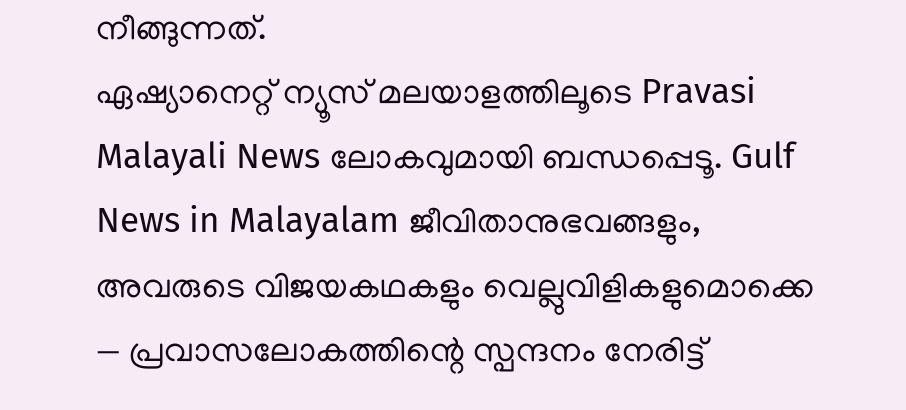നീങ്ങുന്നത്.
ഏഷ്യാനെറ്റ് ന്യൂസ് മലയാളത്തിലൂടെ Pravasi Malayali News ലോകവുമായി ബന്ധപ്പെടൂ. Gulf News in Malayalam ജീവിതാനുഭവങ്ങളും, അവരുടെ വിജയകഥകളും വെല്ലുവിളികളുമൊക്കെ — പ്രവാസലോകത്തിന്റെ സ്പന്ദനം നേരിട്ട്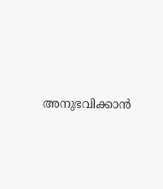അനുഭവിക്കാൻ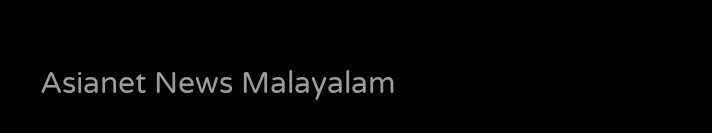Asianet News Malayalam